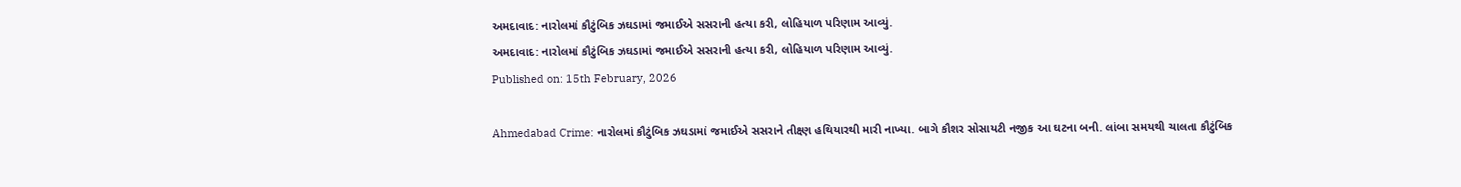અમદાવાદ: નારોલમાં કૌટુંબિક ઝઘડામાં જમાઈએ સસરાની હત્યા કરી, લોહિયાળ પરિણામ આવ્યું.
અમદાવાદ: નારોલમાં કૌટુંબિક ઝઘડામાં જમાઈએ સસરાની હત્યા કરી, લોહિયાળ પરિણામ આવ્યું.
Published on: 15th February, 2026

Ahmedabad Crime: નારોલમાં કૌટુંબિક ઝઘડામાં જમાઈએ સસરાને તીક્ષ્ણ હથિયારથી મારી નાખ્યા. બાગે કૌશર સોસાયટી નજીક આ ઘટના બની. લાંબા સમયથી ચાલતા કૌટુંબિક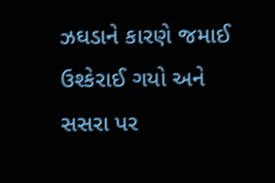ઝઘડાને કારણે જમાઈ ઉશ્કેરાઈ ગયો અને સસરા પર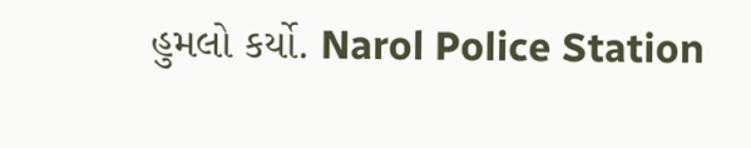હુમલો કર્યો. Narol Police Station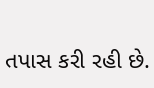તપાસ કરી રહી છે.